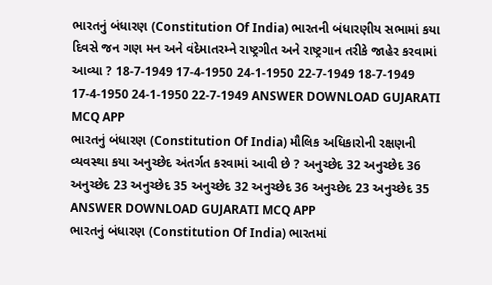ભારતનું બંધારણ (Constitution Of India) ભારતની બંધારણીય સભામાં કયા દિવસે જન ગણ મન અને વંદેમાતરમ્ને રાષ્ટ્રગીત અને રાષ્ટ્રગાન તરીકે જાહેર કરવામાં આવ્યા ? 18-7-1949 17-4-1950 24-1-1950 22-7-1949 18-7-1949 17-4-1950 24-1-1950 22-7-1949 ANSWER DOWNLOAD GUJARATI MCQ APP
ભારતનું બંધારણ (Constitution Of India) મૌલિક અધિકારોની રક્ષણની વ્યવસ્થા કયા અનુચ્છેદ અંતર્ગત કરવામાં આવી છે ? અનુચ્છેદ 32 અનુચ્છેદ 36 અનુચ્છેદ 23 અનુચ્છેદ 35 અનુચ્છેદ 32 અનુચ્છેદ 36 અનુચ્છેદ 23 અનુચ્છેદ 35 ANSWER DOWNLOAD GUJARATI MCQ APP
ભારતનું બંધારણ (Constitution Of India) ભારતમાં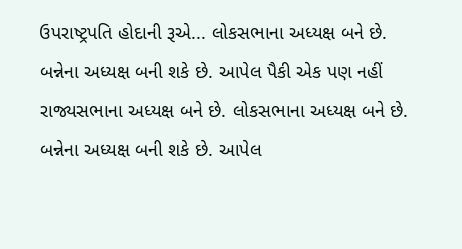ઉપરાષ્ટ્રપતિ હોદાની રૂએ... લોકસભાના અધ્યક્ષ બને છે. બન્નેના અધ્યક્ષ બની શકે છે. આપેલ પૈકી એક પણ નહીં રાજ્યસભાના અધ્યક્ષ બને છે. લોકસભાના અધ્યક્ષ બને છે. બન્નેના અધ્યક્ષ બની શકે છે. આપેલ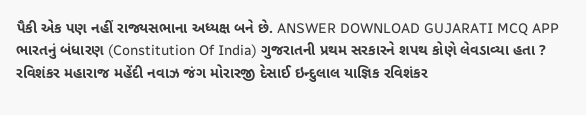પૈકી એક પણ નહીં રાજ્યસભાના અધ્યક્ષ બને છે. ANSWER DOWNLOAD GUJARATI MCQ APP
ભારતનું બંધારણ (Constitution Of India) ગુજરાતની પ્રથમ સરકારને શપથ કોણે લેવડાવ્યા હતા ? રવિશંકર મહારાજ મહેંદી નવાઝ જંગ મોરારજી દેસાઈ ઇન્દુલાલ યાજ્ઞિક રવિશંકર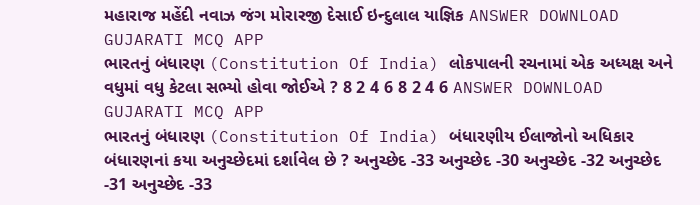મહારાજ મહેંદી નવાઝ જંગ મોરારજી દેસાઈ ઇન્દુલાલ યાજ્ઞિક ANSWER DOWNLOAD GUJARATI MCQ APP
ભારતનું બંધારણ (Constitution Of India) લોકપાલની રચનામાં એક અધ્યક્ષ અને વધુમાં વધુ કેટલા સભ્યો હોવા જોઈએ ? 8 2 4 6 8 2 4 6 ANSWER DOWNLOAD GUJARATI MCQ APP
ભારતનું બંધારણ (Constitution Of India) બંધારણીય ઈલાજોનો અધિકાર બંધારણનાં કયા અનુચ્છેદમાં દર્શાવેલ છે ? અનુચ્છેદ -33 અનુચ્છેદ -30 અનુચ્છેદ -32 અનુચ્છેદ -31 અનુચ્છેદ -33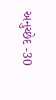અનુચ્છેદ -30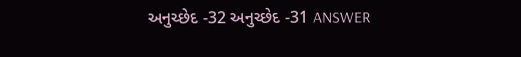અનુચ્છેદ -32 અનુચ્છેદ -31 ANSWER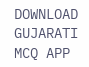DOWNLOAD GUJARATI MCQ APP